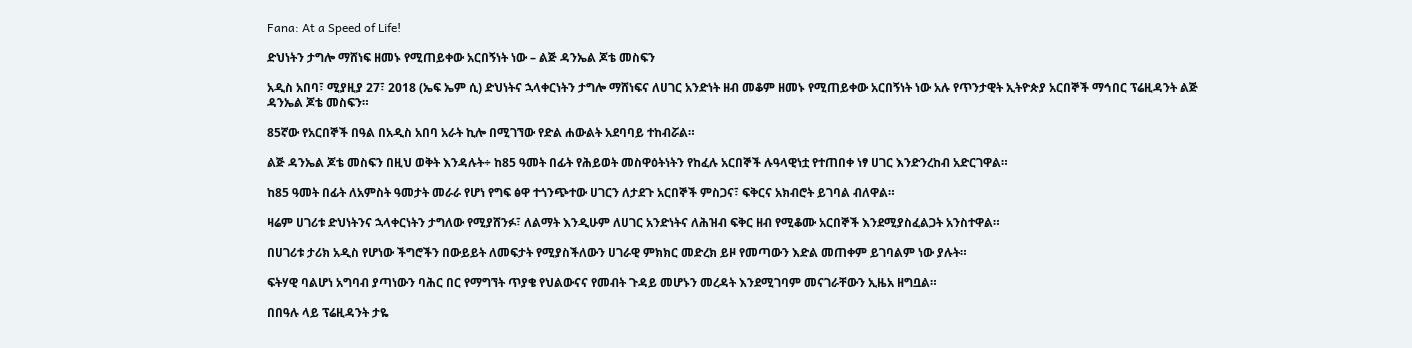Fana: At a Speed of Life!

ድህነትን ታግሎ ማሸነፍ ዘመኑ የሚጠይቀው አርበኝነት ነው – ልጅ ዳንኤል ጆቴ መስፍን

አዲስ አበባ፣ ሚያዚያ 27፣ 2018 (ኤፍ ኤም ሲ) ድህነትና ኋላቀርነትን ታግሎ ማሸነፍና ለሀገር አንድነት ዘብ መቆም ዘመኑ የሚጠይቀው አርበኝነት ነው አሉ የጥንታዊት ኢትዮጵያ አርበኞች ማኅበር ፕሬዚዳንት ልጅ ዳንኤል ጆቴ መስፍን።

85ኛው የአርበኞች በዓል በአዲስ አበባ አራት ኪሎ በሚገኘው የድል ሐውልት አደባባይ ተከብሯል።

ልጅ ዳንኤል ጆቴ መስፍን በዚህ ወቅት እንዳሉት÷ ከ85 ዓመት በፊት የሕይወት መስዋዕትነትን የከፈሉ አርበኞች ሉዓላዊነቷ የተጠበቀ ነፃ ሀገር እንድንረከብ አድርገዋል።

ከ85 ዓመት በፊት ለአምስት ዓመታት መራራ የሆነ የግፍ ፅዋ ተጎንጭተው ሀገርን ለታደጉ አርበኞች ምስጋና፣ ፍቅርና አክብሮት ይገባል ብለዋል።

ዛሬም ሀገሪቱ ድህነትንና ኋላቀርነትን ታግለው የሚያሸንፉ፣ ለልማት እንዲሁም ለሀገር አንድነትና ለሕዝብ ፍቅር ዘብ የሚቆሙ አርበኞች እንደሚያስፈልጋት አንስተዋል።

በሀገሪቱ ታሪክ አዲስ የሆነው ችግሮችን በውይይት ለመፍታት የሚያስችለውን ሀገራዊ ምክክር መድረክ ይዞ የመጣውን እድል መጠቀም ይገባልም ነው ያሉት።

ፍትሃዊ ባልሆነ አግባብ ያጣነውን ባሕር በር የማግኘት ጥያቄ የህልውናና የመብት ጉዳይ መሆኑን መረዳት እንደሚገባም መናገራቸውን ኢዜአ ዘግቧል።

በበዓሉ ላይ ፕሬዚዳንት ታዬ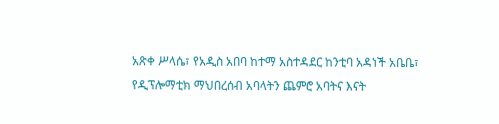አጽቀ ሥላሴ፣ የአዲስ አበባ ከተማ አስተዳደር ከንቲባ አዳነች አቤቤ፣ የዲፕሎማቲክ ማህበረሰብ አባላትን ጨምሮ አባትና እናት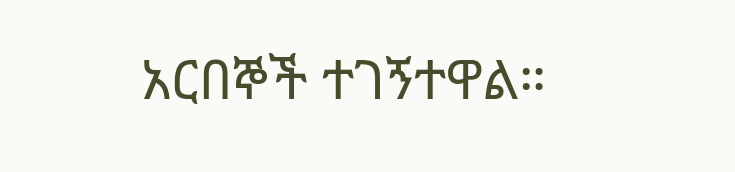አርበኞች ተገኝተዋል።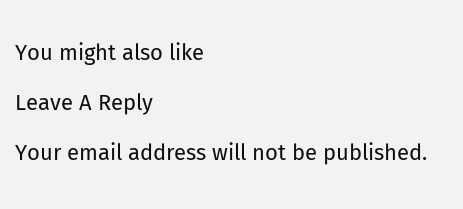You might also like

Leave A Reply

Your email address will not be published.